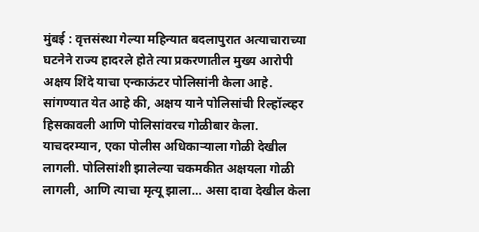मुंबई : वृत्तसंस्था गेल्या महिन्यात बदलापुरात अत्याचाराच्या घटनेने राज्य हादरले होते त्या प्रकरणातील मुख्य आरोपी अक्षय शिंदे याचा एन्काऊंटर पोलिसांनी केला आहे. सांगण्यात येत आहे की, अक्षय याने पोलिसांची रिल्हॉल्व्हर हिसकावली आणि पोलिसांवरच गोळीबार केला. याचदरम्यान, एका पोलीस अधिकाऱ्याला गोळी देखील लागली. पोलिसांशी झालेल्या चकमकीत अक्षयला गोळी लागली, आणि त्याचा मृत्यू झाला… असा दावा देखील केला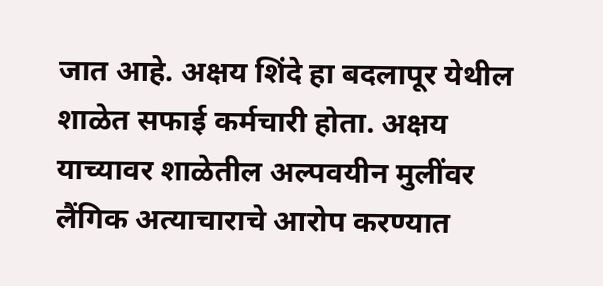जात आहे. अक्षय शिंदे हा बदलापूर येथील शाळेत सफाई कर्मचारी होता. अक्षय याच्यावर शाळेतील अल्पवयीन मुलींवर लैंगिक अत्याचाराचे आरोप करण्यात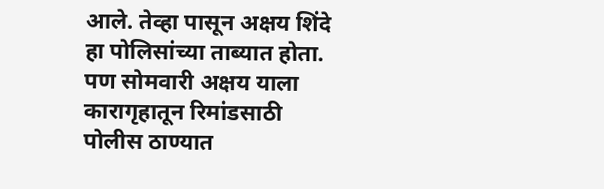आले. तेव्हा पासून अक्षय शिंदे हा पोलिसांच्या ताब्यात होता. पण सोमवारी अक्षय याला कारागृहातून रिमांडसाठी पोलीस ठाण्यात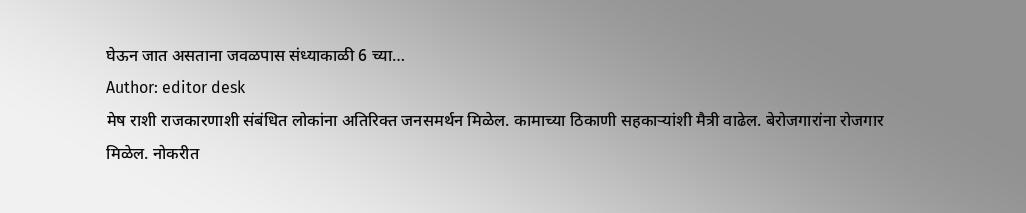घेऊन जात असताना जवळपास संध्याकाळी 6 च्या…
Author: editor desk
मेष राशी राजकारणाशी संबंधित लोकांना अतिरिक्त जनसमर्थन मिळेल. कामाच्या ठिकाणी सहकाऱ्यांशी मैत्री वाढेल. बेरोजगारांना रोजगार मिळेल. नोकरीत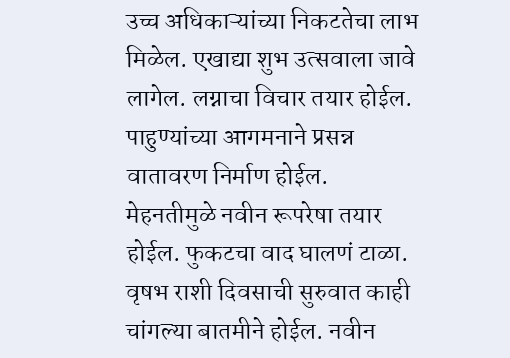उच्च अधिकाऱ्यांच्या निकटतेचा लाभ मिळेल. एखाद्या शुभ उत्सवाला जावे लागेल. लग्नाचा विचार तयार होईल. पाहुण्यांच्या आगमनाने प्रसन्न वातावरण निर्माण होईल. मेहनतीमुळे नवीन रूपरेषा तयार होईल. फुकटचा वाद घालणं टाळा. वृषभ राशी दिवसाची सुरुवात काही चांगल्या बातमीने होईल. नवीन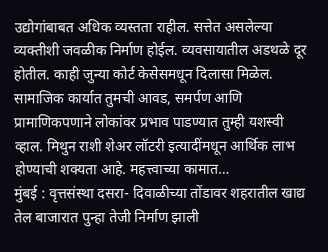उद्योगांबाबत अधिक व्यस्तता राहील. सत्तेत असलेल्या व्यक्तीशी जवळीक निर्माण होईल. व्यवसायातील अडथळे दूर होतील. काही जुन्या कोर्ट केसेसमधून दिलासा मिळेल. सामाजिक कार्यात तुमची आवड, समर्पण आणि प्रामाणिकपणाने लोकांवर प्रभाव पाडण्यात तुम्ही यशस्वी व्हाल. मिथुन राशी शेअर लॉटरी इत्यादींमधून आर्थिक लाभ होण्याची शक्यता आहे. महत्त्वाच्या कामात…
मुंबई : वृत्तसंस्था दसरा- दिवाळीच्या तोंडावर शहरातील खाद्य तेल बाजारात पुन्हा तेजी निर्माण झाली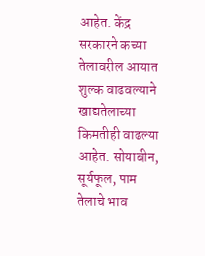आहेत. केंद्र सरकारने कच्या तेलावरील आयात शुल्क वाढवल्याने खाद्यतेलाच्या किमतीही वाढल्या आहेत. सोयाबीन, सूर्यफूल, पाम तेलाचे भाव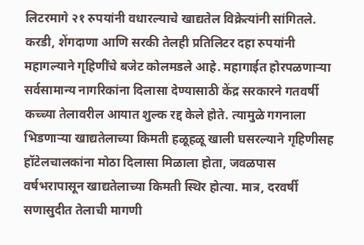लिटरमागे २१ रुपयांनी वधारल्याचे खाद्यतेल विक्रेत्यांनी सांगितले. करडी, शेंगदाणा आणि सरकी तेलही प्रतिलिटर दहा रुपयांनी महागल्याने गृहिणींचे बजेट कोलमडले आहे. महागाईत होरपळणाऱ्या सर्वसामान्य नागरिकांना दिलासा देण्यासाठी केंद्र सरकारने गतवर्षी कच्च्या तेलावरील आयात शुल्क रद्द केले होते. त्यामुळे गगनाला भिडणाऱ्या खाद्यतेलाच्या किमती हळूहळू खाली घसरल्याने गृहिणीसह हॉटेलचालकांना मोठा दिलासा मिळाला होता, जवळपास वर्षभरापासून खाद्यतेलाच्या किमती स्थिर होत्या. मात्र, दरवर्षी सणासुदीत तेलाची मागणी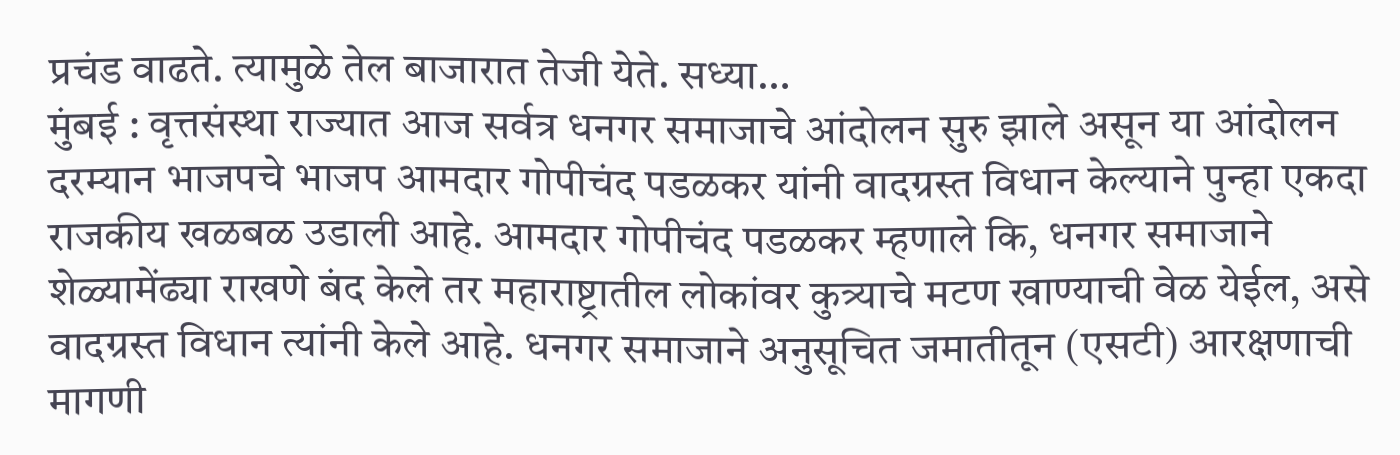प्रचंड वाढते. त्यामुळे तेल बाजारात तेजी येते. सध्या…
मुंबई : वृत्तसंस्था राज्यात आज सर्वत्र धनगर समाजाचे आंदोलन सुरु झाले असून या आंदोलन दरम्यान भाजपचे भाजप आमदार गोपीचंद पडळकर यांनी वादग्रस्त विधान केल्याने पुन्हा एकदा राजकीय खळबळ उडाली आहे. आमदार गोपीचंद पडळकर म्हणाले कि, धनगर समाजाने शेळ्यामेंढ्या राखणे बंद केले तर महाराष्ट्रातील लोकांवर कुत्र्याचे मटण खाण्याची वेळ येईल, असे वादग्रस्त विधान त्यांनी केले आहे. धनगर समाजाने अनुसूचित जमातीतून (एसटी) आरक्षणाची मागणी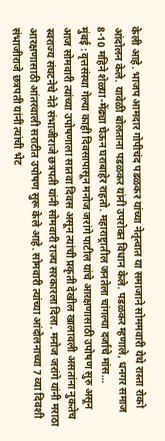केली आहे. भाजप आमदार गोपीचंद पडळकर यांच्या नेतृत्वात या समाजाने सोममवारी येथे रास्ता रोको आंदोलन केले. यावेळी बोलताना पडळकर यांनी उपरोक्त विधान केले. पडळकर म्हणाले, धनगर समाज 8-10 महिने शेळ्या-मेंढ्या घेऊन घराबाहेर राहतो. महाराष्ट्रातील जनतेला चांगल्या दर्जाचे मांस…
मुंबई : वृत्तसंस्था गेल्या काही दिवसापासून मनोज जरांगे पाटील यांचे आरक्षणासाठी उपोषण सुरु असून आज सोमवारी त्यांच्या उपोषणाला सातवा दिवस असून त्यांची प्रकृती देखील खालावली असतांना नुकतेच स्वराज्य संघटनेचे नेते संभाजीराजे छत्रपती यांनी सोमवारी राज्य सरकारला दिला. मनोज जरांगे यांनी मराठा आरक्षणासाठी आंतरवाली सराटीत उपोषण सुरू केले आहे. सोमवारी त्यांच्या आंदोलनाच्या 7 व्या दिवशी संभाजीराजे छत्रपती यांनी त्यांची भेट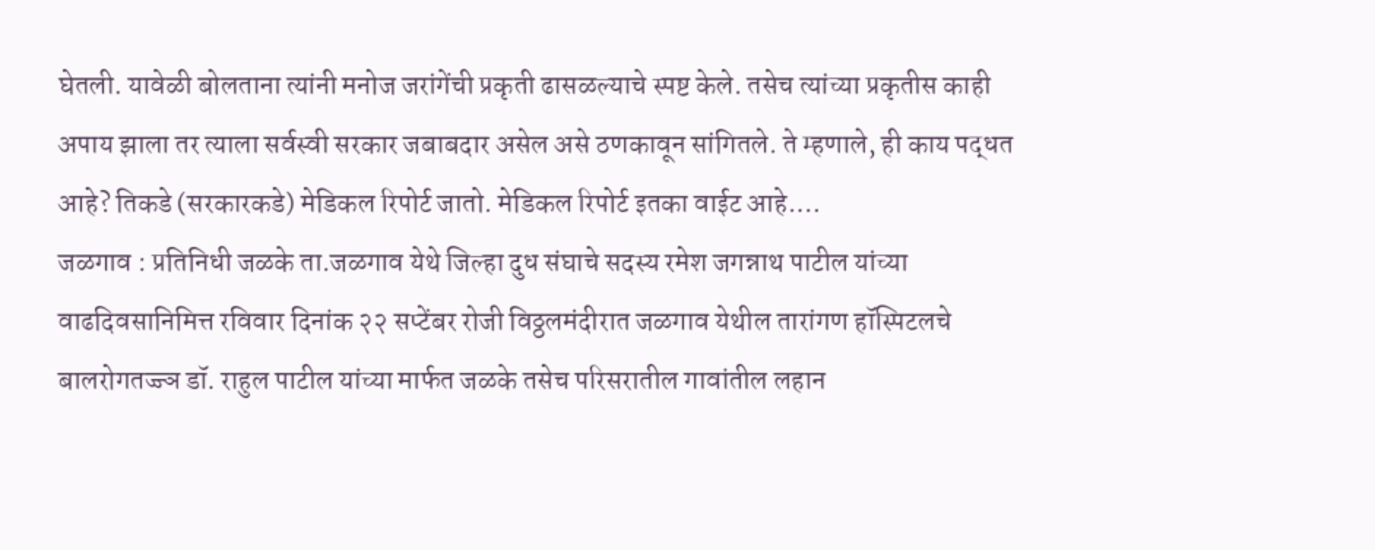घेतली. यावेळी बोलताना त्यांनी मनोज जरांगेंची प्रकृती ढासळल्याचे स्पष्ट केले. तसेच त्यांच्या प्रकृतीस काही अपाय झाला तर त्याला सर्वस्वी सरकार जबाबदार असेल असे ठणकावून सांगितले. ते म्हणाले, ही काय पद्धत आहे? तिकडे (सरकारकडे) मेडिकल रिपोर्ट जातो. मेडिकल रिपोर्ट इतका वाईट आहे.…
जळगाव : प्रतिनिधी जळके ता.जळगाव येथे जिल्हा दुध संघाचे सदस्य रमेश जगन्नाथ पाटील यांच्या वाढदिवसानिमित्त रविवार दिनांक २२ सप्टेंबर रोजी विठ्ठलमंदीरात जळगाव येथील तारांगण हॉस्पिटलचे बालरोगतज्ज्ञ डॉ. राहुल पाटील यांच्या मार्फत जळके तसेच परिसरातील गावांतील लहान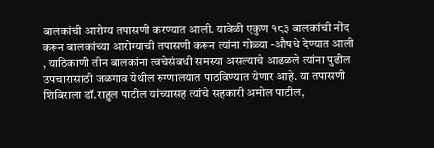बालकांची आरोग्य तपासणी करण्यात आली. यावेळी एकुण १८३ बालकांची नोंद करून बालकांच्या आरोग्याची तपासणी करून त्यांना गोळ्या -औषधे देण्यात आली , याठिकाणी तीन बालकांना त्वचेसंबधी समस्या असल्याचे आढळले त्यांना पुढील उपचारासाठी जळगाव येथील रुग्णालयात पाठविण्यात येणार आहे. या तपासणी शिबिराला डॉ.राहुल पाटील यांच्यासह त्यांचे सहकारी अमोल पाटील,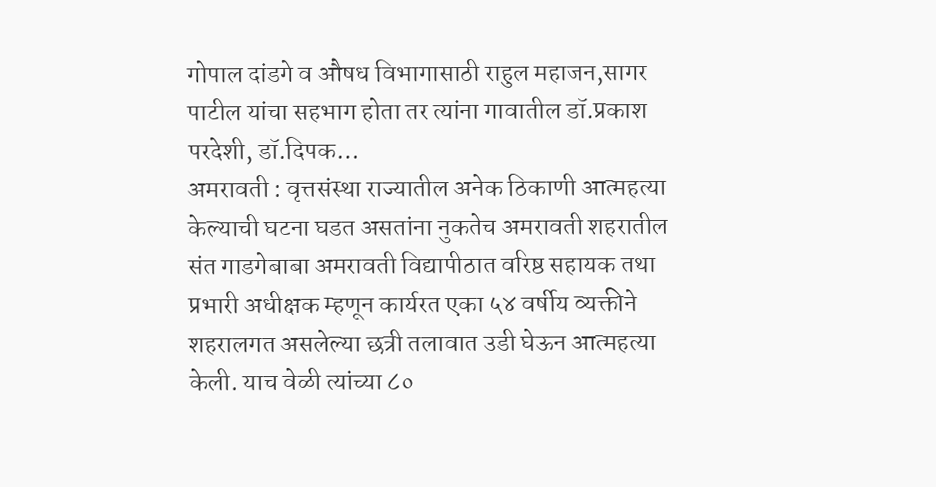गोपाल दांडगे व औषध विभागासाठी राहुल महाजन,सागर पाटील यांचा सहभाग होता तर त्यांना गावातील डॉ.प्रकाश परदेशी, डॉ.दिपक…
अमरावती : वृत्तसंस्था राज्यातील अनेक ठिकाणी आत्महत्या केल्याची घटना घडत असतांना नुकतेच अमरावती शहरातील संत गाडगेबाबा अमरावती विद्यापीठात वरिष्ठ सहायक तथा प्रभारी अधीक्षक म्हणून कार्यरत एका ५४ वर्षीय व्यक्तीने शहरालगत असलेल्या छत्री तलावात उडी घेऊन आत्महत्या केली. याच वेळी त्यांच्या ८०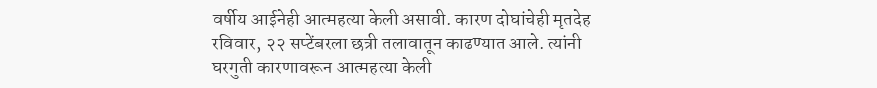वर्षीय आईनेही आत्महत्या केली असावी. कारण दोघांचेही मृतदेह रविवार, २२ सप्टेंबरला छत्री तलावातून काढण्यात आले. त्यांनी घरगुती कारणावरून आत्महत्या केली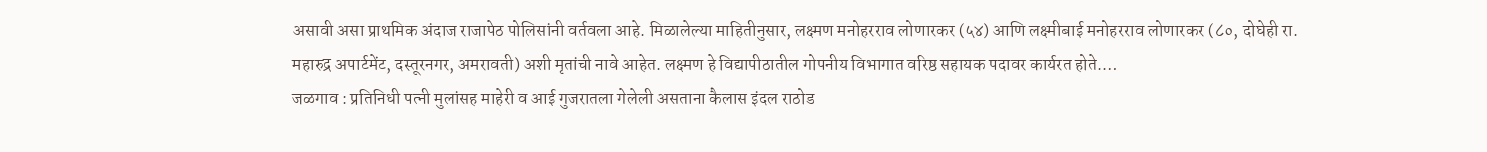असावी असा प्राथमिक अंदाज राजापेठ पोलिसांनी वर्तवला आहे. मिळालेल्या माहितीनुसार, लक्ष्मण मनोहरराव लोणारकर (५४) आणि लक्ष्मीबाई मनोहरराव लोणारकर (८०, दोघेही रा. महारुद्र अपार्टमेंट, दस्तूरनगर, अमरावती) अशी मृतांची नावे आहेत. लक्ष्मण हे विद्यापीठातील गोपनीय विभागात वरिष्ठ सहायक पदावर कार्यरत होते.…
जळगाव : प्रतिनिधी पत्नी मुलांसह माहेरी व आई गुजरातला गेलेली असताना कैलास इंदल राठोड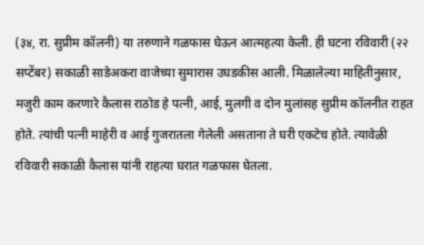(३४, रा. सुप्रीम कॉलनी) या तरुणाने गळफास घेऊन आत्महत्या केली. ही घटना रविवारी (२२ सप्टेंबर) सकाळी साडेअकरा वाजेच्या सुमारास उघडकीस आली. मिळालेल्या माहितीनुसार, मजुरी काम करणारे कैलास राठोड हे पत्नी, आई, मुलगी व दोन मुलांसह सुप्रीम कॉलनीत राहत होते. त्यांची पत्नी माहेरी व आई गुजरातला गेलेली असताना ते घरी एकटेच होते. त्यावेळी रविवारी सकाळी कैलास यांनी राहत्या घरात गळफास घेतला.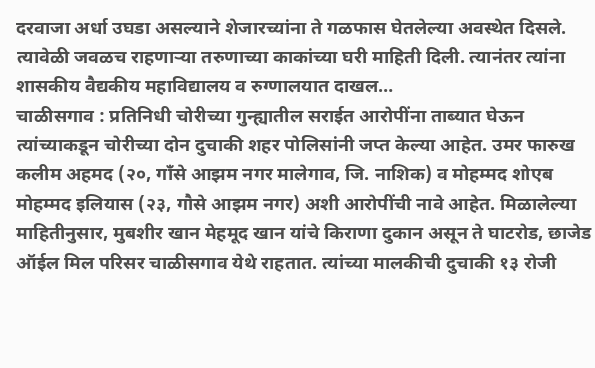दरवाजा अर्धा उघडा असल्याने शेजारच्यांना ते गळफास घेतलेल्या अवस्थेत दिसले. त्यावेळी जवळच राहणाऱ्या तरुणाच्या काकांच्या घरी माहिती दिली. त्यानंतर त्यांना शासकीय वैद्यकीय महाविद्यालय व रुग्णालयात दाखल…
चाळीसगाव : प्रतिनिधी चोरीच्या गुन्ह्यातील सराईत आरोपींना ताब्यात घेऊन त्यांच्याकडून चोरीच्या दोन दुचाकी शहर पोलिसांनी जप्त केल्या आहेत. उमर फारुख कलीम अहमद (२०, गाँसे आझम नगर मालेगाव, जि. नाशिक) व मोहम्मद शोएब मोहम्मद इलियास (२३, गौसे आझम नगर) अशी आरोपींची नावे आहेत. मिळालेल्या माहितीनुसार, मुबशीर खान मेहमूद खान यांचे किराणा दुकान असून ते घाटरोड, छाजेड ऑईल मिल परिसर चाळीसगाव येथे राहतात. त्यांच्या मालकीची दुचाकी १३ रोजी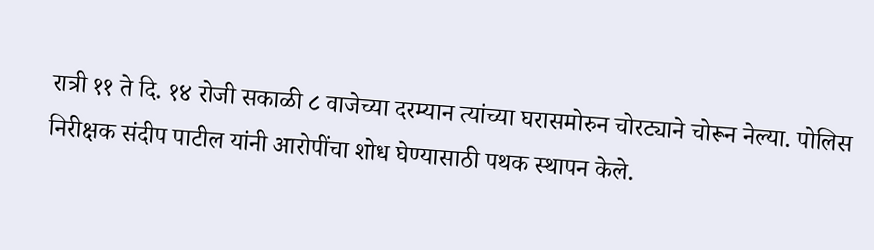रात्री ११ ते दि. १४ रोजी सकाळी ८ वाजेच्या दरम्यान त्यांच्या घरासमोरुन चोरट्याने चोरून नेल्या. पोलिस निरीक्षक संदीप पाटील यांनी आरोपींचा शोध घेण्यासाठी पथक स्थापन केले.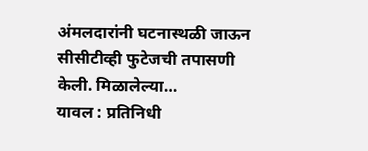अंमलदारांनी घटनास्थळी जाऊन सीसीटीव्ही फुटेजची तपासणी केली. मिळालेल्या…
यावल : प्रतिनिधी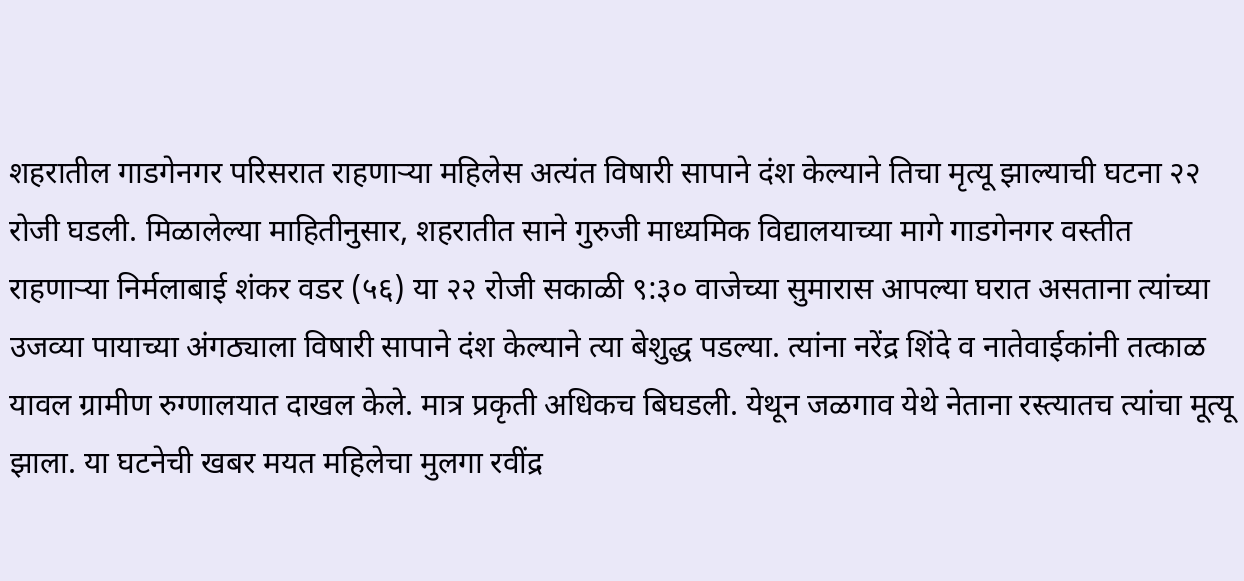शहरातील गाडगेनगर परिसरात राहणाऱ्या महिलेस अत्यंत विषारी सापाने दंश केल्याने तिचा मृत्यू झाल्याची घटना २२ रोजी घडली. मिळालेल्या माहितीनुसार, शहरातीत साने गुरुजी माध्यमिक विद्यालयाच्या मागे गाडगेनगर वस्तीत राहणाऱ्या निर्मलाबाई शंकर वडर (५६) या २२ रोजी सकाळी ९:३० वाजेच्या सुमारास आपल्या घरात असताना त्यांच्या उजव्या पायाच्या अंगठ्याला विषारी सापाने दंश केल्याने त्या बेशुद्ध पडल्या. त्यांना नरेंद्र शिंदे व नातेवाईकांनी तत्काळ यावल ग्रामीण रुग्णालयात दाखल केले. मात्र प्रकृती अधिकच बिघडली. येथून जळगाव येथे नेताना रस्त्यातच त्यांचा मूत्यू झाला. या घटनेची खबर मयत महिलेचा मुलगा रवींद्र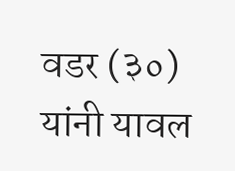वडर (३०) यांनी यावल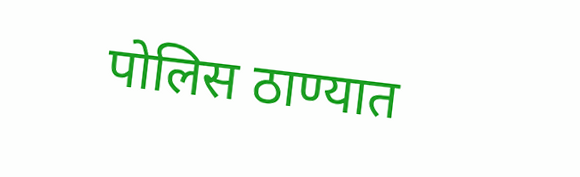पोलिस ठाण्यात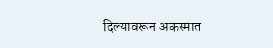दिल्यावरून अकस्मात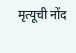मृत्यूची नोंद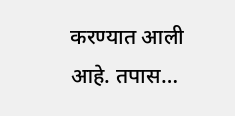करण्यात आली आहे. तपास…